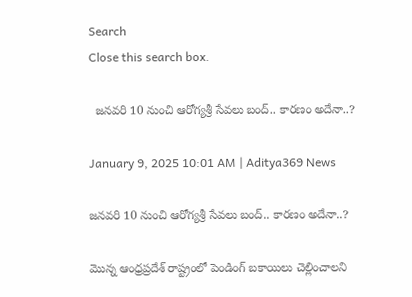Search
Close this search box.

  జనవరి 10 నుంచి ఆరోగ్యశ్రీ సేవలు బంద్.. కారణం అదేనా..?

January 9, 2025 10:01 AM | Aditya369 News

జనవరి 10 నుంచి ఆరోగ్యశ్రీ సేవలు బంద్.. కారణం అదేనా..?

మొన్న ఆంధ్రప్రదేశ్ రాష్ట్రంలో పెండింగ్ బకాయిలు చెల్లించాలని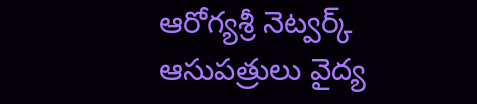ఆరోగ్యశ్రీ నెట్వర్క్ ఆసుపత్రులు వైద్య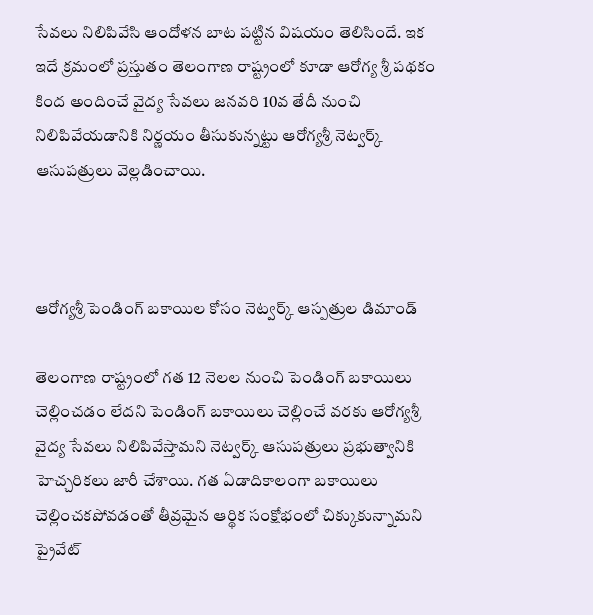సేవలు నిలిపివేసి ఆందోళన బాట పట్టిన విషయం తెలిసిందే. ఇక ఇదే క్రమంలో ప్రస్తుతం తెలంగాణ రాష్ట్రంలో కూడా ఆరోగ్య శ్రీ పథకం కింద అందించే వైద్య సేవలు జనవరి 10వ తేదీ నుంచి నిలిపివేయడానికి నిర్ణయం తీసుకున్నట్టు ఆరోగ్యశ్రీ నెట్వర్క్ ఆసుపత్రులు వెల్లడించాయి.



ఆరోగ్యశ్రీ పెండింగ్ బకాయిల కోసం నెట్వర్క్ ఆస్పత్రుల డిమాండ్

తెలంగాణ రాష్ట్రంలో గత 12 నెలల నుంచి పెండింగ్ బకాయిలు చెల్లించడం లేదని పెండింగ్ బకాయిలు చెల్లించే వరకు ఆరోగ్యశ్రీ వైద్య సేవలు నిలిపివేస్తామని నెట్వర్క్ ఆసుపత్రులు ప్రభుత్వానికి హెచ్చరికలు జారీ చేశాయి. గత ఏడాదికాలంగా బకాయిలు చెల్లించకపోవడంతో తీవ్రమైన ఆర్థిక సంక్షోభంలో చిక్కుకున్నామని ప్రైవేట్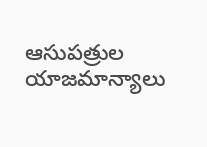ఆసుపత్రుల యాజమాన్యాలు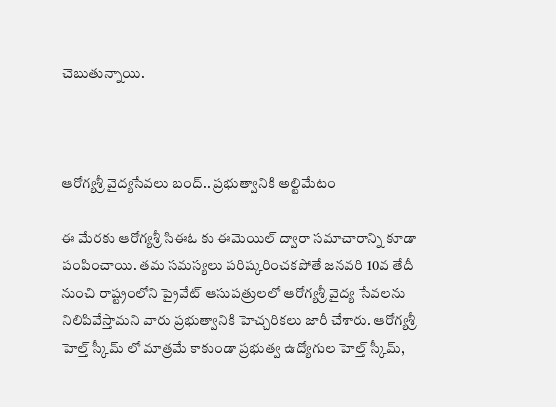చెబుతున్నాయి.



ఆరోగ్యశ్రీ వైద్యసేవలు బంద్.. ప్రభుత్వానికి అల్టిమేటం

ఈ మేరకు ఆరోగ్యశ్రీ సిఈఓ కు ఈమెయిల్ ద్వారా సమాచారాన్ని కూడా పంపించాయి. తమ సమస్యలు పరిష్కరించకపోతే జనవరి 10వ తేదీ నుంచి రాష్ట్రంలోని ప్రైవేట్ ఆసుపత్రులలో ఆరోగ్యశ్రీ వైద్య సేవలను నిలిపివేస్తామని వారు ప్రభుత్వానికి హెచ్చరికలు జారీ చేశారు. ఆరోగ్యశ్రీ హెల్త్ స్కీమ్ లో మాత్రమే కాకుండా ప్రభుత్వ ఉద్యోగుల హెల్త్ స్కీమ్,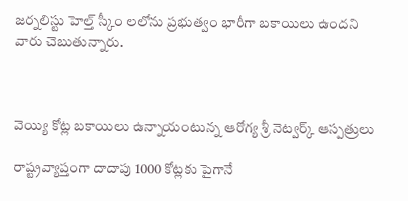జర్నలిస్టు హెల్త్ స్కీం లలోను ప్రభుత్వం భారీగా బకాయిలు ఉందని వారు చెబుతున్నారు.



వెయ్యి కోట్ల బకాయిలు ఉన్నాయంటున్న ఆరోగ్య శ్రీ నెట్వర్క్ ఆస్పత్రులు

రాష్ట్రవ్యాప్తంగా దాదాపు 1000 కోట్లకు పైగానే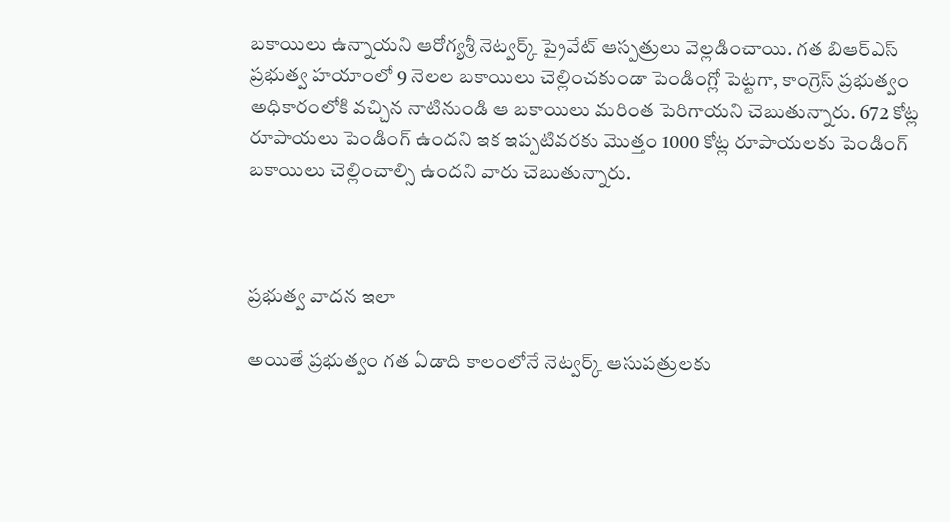బకాయిలు ఉన్నాయని ఆరోగ్యశ్రీ నెట్వర్క్ ప్రైవేట్ ఆస్పత్రులు వెల్లడించాయి. గత బిఆర్ఎస్ ప్రభుత్వ హయాంలో 9 నెలల బకాయిలు చెల్లించకుండా పెండింగ్లో పెట్టగా, కాంగ్రెస్ ప్రభుత్వం అధికారంలోకి వచ్చిన నాటినుండి ఆ బకాయిలు మరింత పెరిగాయని చెబుతున్నారు. 672 కోట్ల రూపాయలు పెండింగ్ ఉందని ఇక ఇప్పటివరకు మొత్తం 1000 కోట్ల రూపాయలకు పెండింగ్ బకాయిలు చెల్లించాల్సి ఉందని వారు చెబుతున్నారు.



ప్రభుత్వ వాదన ఇలా

అయితే ప్రభుత్వం గత ఏడాది కాలంలోనే నెట్వర్క్ ఆసుపత్రులకు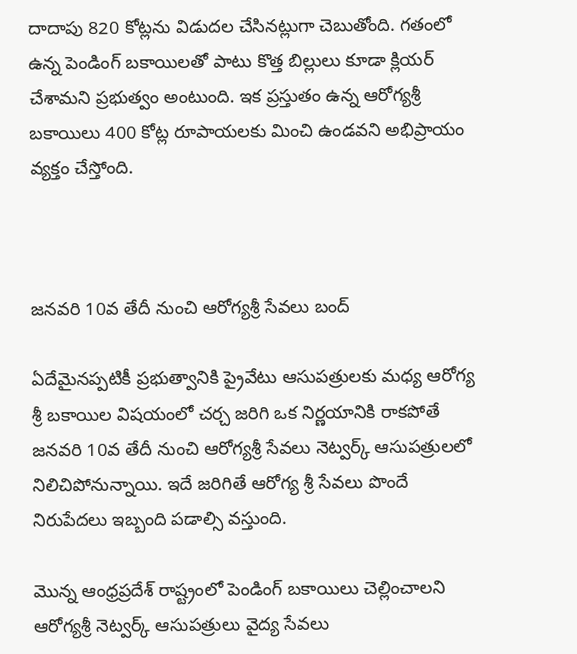దాదాపు 820 కోట్లను విడుదల చేసినట్లుగా చెబుతోంది. గతంలో ఉన్న పెండింగ్ బకాయిలతో పాటు కొత్త బిల్లులు కూడా క్లియర్ చేశామని ప్రభుత్వం అంటుంది. ఇక ప్రస్తుతం ఉన్న ఆరోగ్యశ్రీ బకాయిలు 400 కోట్ల రూపాయలకు మించి ఉండవని అభిప్రాయం వ్యక్తం చేస్తోంది.



జనవరి 10వ తేదీ నుంచి ఆరోగ్యశ్రీ సేవలు బంద్

ఏదేమైనప్పటికీ ప్రభుత్వానికి ప్రైవేటు ఆసుపత్రులకు మధ్య ఆరోగ్య శ్రీ బకాయిల విషయంలో చర్చ జరిగి ఒక నిర్ణయానికి రాకపోతే జనవరి 10వ తేదీ నుంచి ఆరోగ్యశ్రీ సేవలు నెట్వర్క్ ఆసుపత్రులలో నిలిచిపోనున్నాయి. ఇదే జరిగితే ఆరోగ్య శ్రీ సేవలు పొందే నిరుపేదలు ఇబ్బంది పడాల్సి వస్తుంది.

మొన్న ఆంధ్రప్రదేశ్ రాష్ట్రంలో పెండింగ్ బకాయిలు చెల్లించాలని ఆరోగ్యశ్రీ నెట్వర్క్ ఆసుపత్రులు వైద్య సేవలు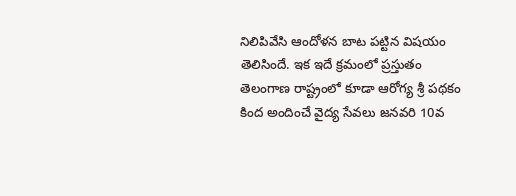నిలిపివేసి ఆందోళన బాట పట్టిన విషయం తెలిసిందే. ఇక ఇదే క్రమంలో ప్రస్తుతం తెలంగాణ రాష్ట్రంలో కూడా ఆరోగ్య శ్రీ పథకం కింద అందించే వైద్య సేవలు జనవరి 10వ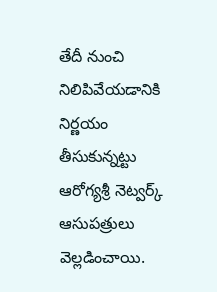తేదీ నుంచి నిలిపివేయడానికి నిర్ణయం తీసుకున్నట్టు ఆరోగ్యశ్రీ నెట్వర్క్ ఆసుపత్రులు వెల్లడించాయి.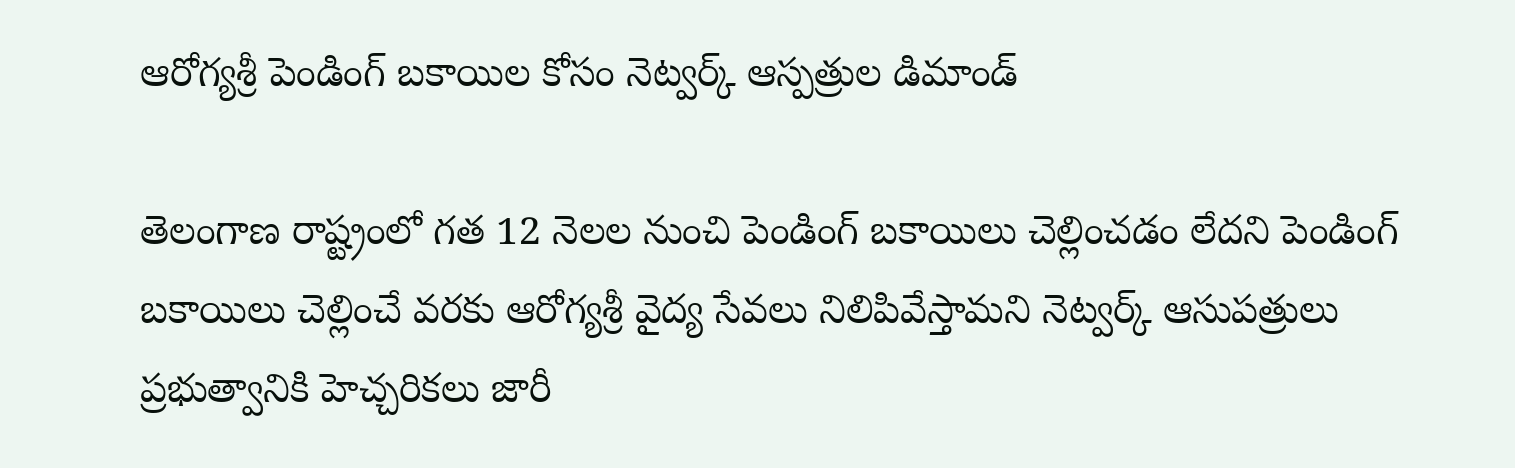ఆరోగ్యశ్రీ పెండింగ్ బకాయిల కోసం నెట్వర్క్ ఆస్పత్రుల డిమాండ్

తెలంగాణ రాష్ట్రంలో గత 12 నెలల నుంచి పెండింగ్ బకాయిలు చెల్లించడం లేదని పెండింగ్ బకాయిలు చెల్లించే వరకు ఆరోగ్యశ్రీ వైద్య సేవలు నిలిపివేస్తామని నెట్వర్క్ ఆసుపత్రులు ప్రభుత్వానికి హెచ్చరికలు జారీ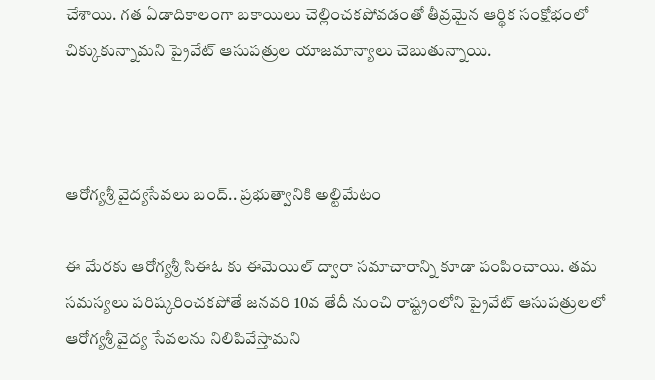చేశాయి. గత ఏడాదికాలంగా బకాయిలు చెల్లించకపోవడంతో తీవ్రమైన ఆర్థిక సంక్షోభంలో చిక్కుకున్నామని ప్రైవేట్ ఆసుపత్రుల యాజమాన్యాలు చెబుతున్నాయి.



ఆరోగ్యశ్రీ వైద్యసేవలు బంద్.. ప్రభుత్వానికి అల్టిమేటం

ఈ మేరకు ఆరోగ్యశ్రీ సిఈఓ కు ఈమెయిల్ ద్వారా సమాచారాన్ని కూడా పంపించాయి. తమ సమస్యలు పరిష్కరించకపోతే జనవరి 10వ తేదీ నుంచి రాష్ట్రంలోని ప్రైవేట్ ఆసుపత్రులలో ఆరోగ్యశ్రీ వైద్య సేవలను నిలిపివేస్తామని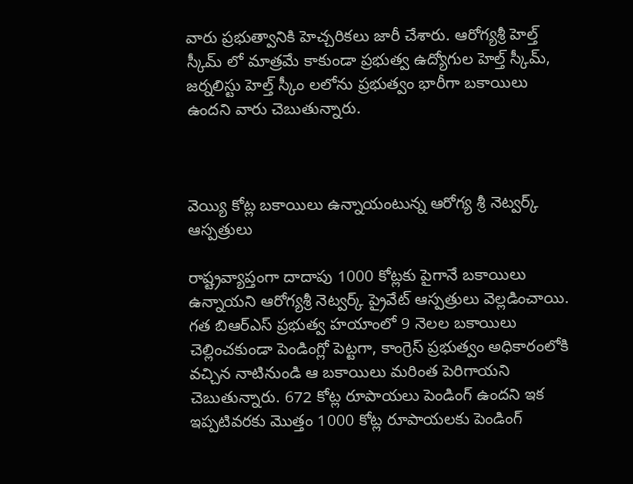వారు ప్రభుత్వానికి హెచ్చరికలు జారీ చేశారు. ఆరోగ్యశ్రీ హెల్త్ స్కీమ్ లో మాత్రమే కాకుండా ప్రభుత్వ ఉద్యోగుల హెల్త్ స్కీమ్, జర్నలిస్టు హెల్త్ స్కీం లలోను ప్రభుత్వం భారీగా బకాయిలు ఉందని వారు చెబుతున్నారు.



వెయ్యి కోట్ల బకాయిలు ఉన్నాయంటున్న ఆరోగ్య శ్రీ నెట్వర్క్ ఆస్పత్రులు

రాష్ట్రవ్యాప్తంగా దాదాపు 1000 కోట్లకు పైగానే బకాయిలు ఉన్నాయని ఆరోగ్యశ్రీ నెట్వర్క్ ప్రైవేట్ ఆస్పత్రులు వెల్లడించాయి. గత బిఆర్ఎస్ ప్రభుత్వ హయాంలో 9 నెలల బకాయిలు చెల్లించకుండా పెండింగ్లో పెట్టగా, కాంగ్రెస్ ప్రభుత్వం అధికారంలోకి వచ్చిన నాటినుండి ఆ బకాయిలు మరింత పెరిగాయని చెబుతున్నారు. 672 కోట్ల రూపాయలు పెండింగ్ ఉందని ఇక ఇప్పటివరకు మొత్తం 1000 కోట్ల రూపాయలకు పెండింగ్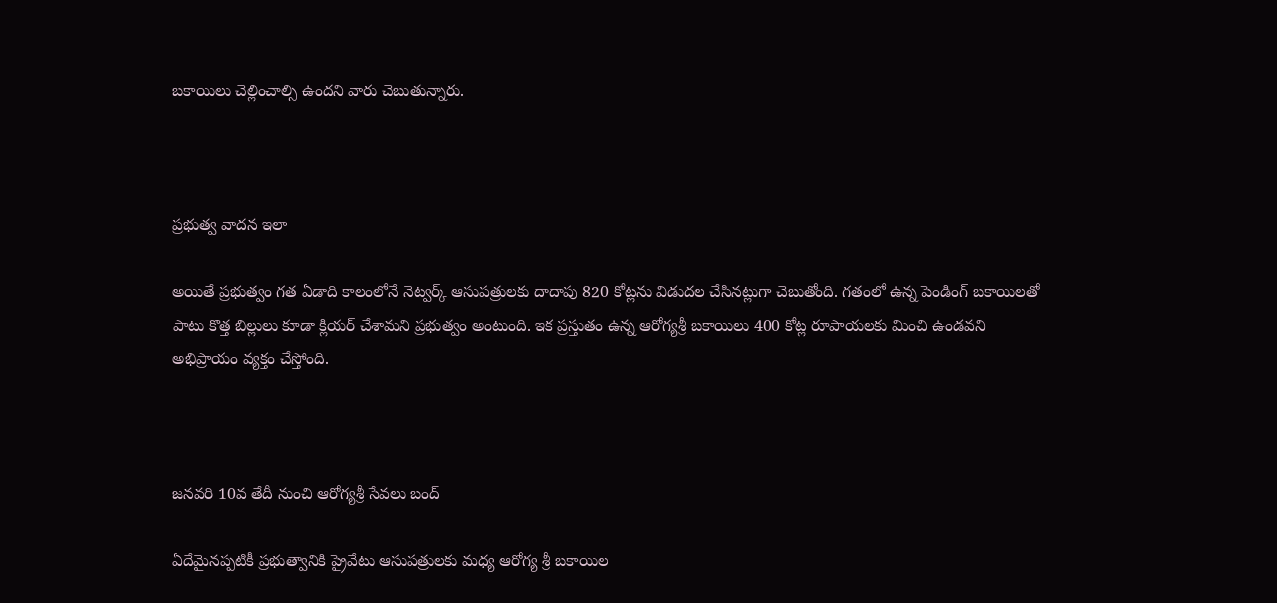బకాయిలు చెల్లించాల్సి ఉందని వారు చెబుతున్నారు.



ప్రభుత్వ వాదన ఇలా

అయితే ప్రభుత్వం గత ఏడాది కాలంలోనే నెట్వర్క్ ఆసుపత్రులకు దాదాపు 820 కోట్లను విడుదల చేసినట్లుగా చెబుతోంది. గతంలో ఉన్న పెండింగ్ బకాయిలతో పాటు కొత్త బిల్లులు కూడా క్లియర్ చేశామని ప్రభుత్వం అంటుంది. ఇక ప్రస్తుతం ఉన్న ఆరోగ్యశ్రీ బకాయిలు 400 కోట్ల రూపాయలకు మించి ఉండవని అభిప్రాయం వ్యక్తం చేస్తోంది.



జనవరి 10వ తేదీ నుంచి ఆరోగ్యశ్రీ సేవలు బంద్

ఏదేమైనప్పటికీ ప్రభుత్వానికి ప్రైవేటు ఆసుపత్రులకు మధ్య ఆరోగ్య శ్రీ బకాయిల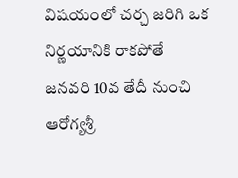విషయంలో చర్చ జరిగి ఒక నిర్ణయానికి రాకపోతే జనవరి 10వ తేదీ నుంచి ఆరోగ్యశ్రీ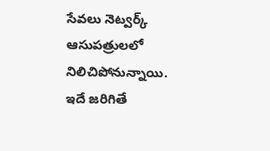సేవలు నెట్వర్క్ ఆసుపత్రులలో నిలిచిపోనున్నాయి. ఇదే జరిగితే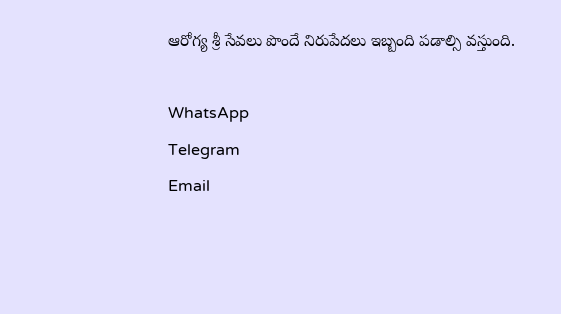ఆరోగ్య శ్రీ సేవలు పొందే నిరుపేదలు ఇబ్బంది పడాల్సి వస్తుంది.

WhatsApp
Telegram
Email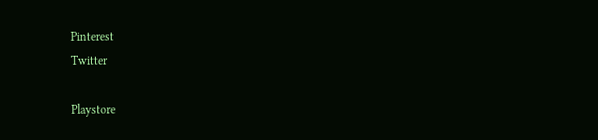Pinterest
Twitter

Playstore